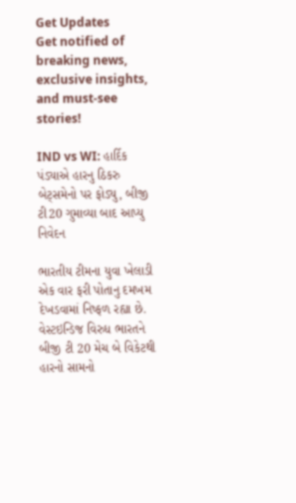Get Updates
Get notified of breaking news, exclusive insights, and must-see stories!

IND vs WI: હાર્દિક પંડ્યાએ હારનુ ઠિકરુ બેટ્સમેનો પર ફોડ્યુ, બીજી ટી20 ગુમાવ્યા બાદ આપ્યુ નિવેદન

ભારતીય ટીમના યુવા ખેલાડી એક વાર ફરી પોતાનુ દમખમ દેખડવામાં નિષ્ફળ રહ્યા છે. વેસ્ટઇન્ડિજ વિરુધ ભારતને બીજી ટી 20 મેચ બે વિકેટથી હારનો સામનો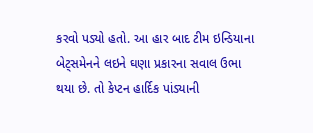કરવો પડ્યો હતો. આ હાર બાદ ટીમ ઇન્ડિયાના બેટ્સમેનને લઇને ઘણા પ્રકારના સવાલ ઉભા થયા છે. તો કેપ્ટન હાર્દિક પાંડ્યાની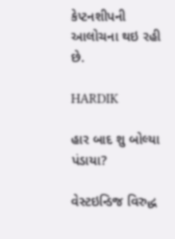કેપ્ટનશીપની આલોચના થઇ રહી છે.

HARDIK

હાર બાદ શુ બોલ્યા પંડાયા?

વેસ્ટઇન્ડિજ વિરુદ્ધ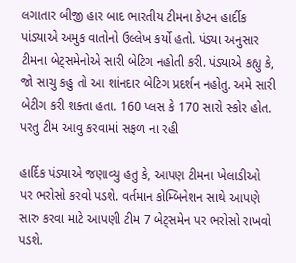લગાતાર બીજી હાર બાદ ભારતીય ટીમના કેપ્ટન હાર્દીક પાંડ્યાએ અમુક વાતોનો ઉલ્લેખ કર્યો હતો. પંડ્યા અનુસાર ટીમના બેટ્સમેનોએ સારી બેટિગ નહોતી કરી. પંડ્યાએ કહ્યુ કે, જો સાચુ કહુ તો આ શાંનદાર બેટિગ પ્રદર્શન નહોતુ. અમે સારી બેટીગ કરી શક્તા હતા. 160 પ્લસ કે 170 સારો સ્કોર હોત. પરતુ ટીમ આવુ કરવામાં સફળ ના રહી

હાર્દિક પંડ્યાએ જણાવ્યુ હતુ કે, આપણ ટીમના ખેલાડીઓ પર ભરોસો કરવો પડશે. વર્તમાન કોમ્બિનેશન સાથે આપણે સારુ કરવા માટે આપણી ટીમ 7 બેટ્સમેન પર ભરોસો રાખવો પડશે.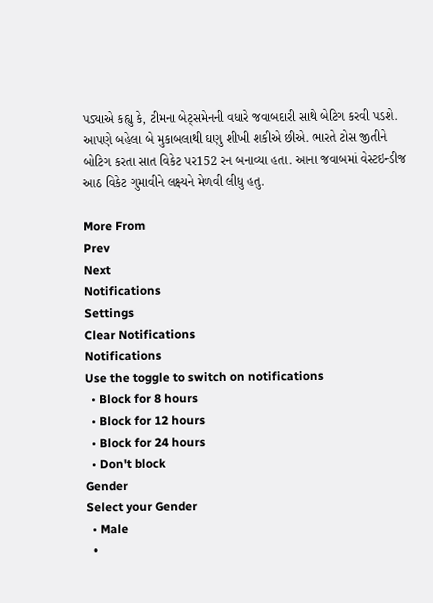પડ્યાએ કહ્યુ કે, ટીમના બેટ્સમેનની વધારે જવાબદારી સાથે બેટિગ કરવી પડશે. આપણે બહેલા બે મુકાબલાથી ઘણુ શીખી શકીએ છીએ. ભારતે ટોસ જીતીને બોટિગ કરતા સાત વિકેટ પર152 રન બનાવ્યા હતા. આના જવાબમાં વેસ્ટઇન્ડીજ આઠ વિકેટ ગુમાવીને લક્ષ્યને મેળવી લીધુ હતુ.

More From
Prev
Next
Notifications
Settings
Clear Notifications
Notifications
Use the toggle to switch on notifications
  • Block for 8 hours
  • Block for 12 hours
  • Block for 24 hours
  • Don't block
Gender
Select your Gender
  • Male
  •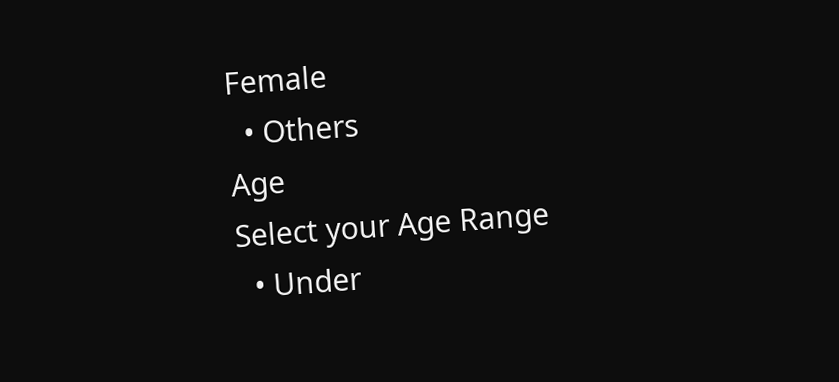Female
  • Others
Age
Select your Age Range
  • Under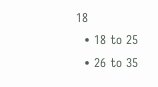18
  • 18 to 25
  • 26 to 35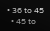• 36 to 45
  • 45 to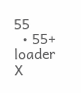55
  • 55+
loader
X